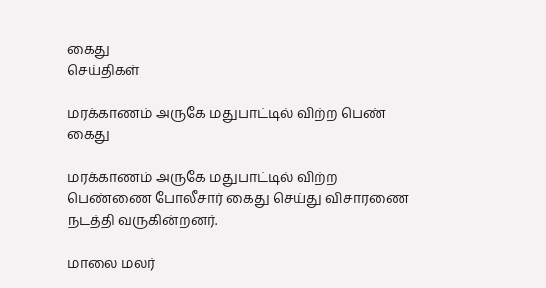கைது
செய்திகள்

மரக்காணம் அருகே மதுபாட்டில் விற்ற பெண் கைது

மரக்காணம் அருகே மதுபாட்டில் விற்ற பெண்ணை போலீசார் கைது செய்து விசாரணை நடத்தி வருகின்றனர்.

மாலை மலர்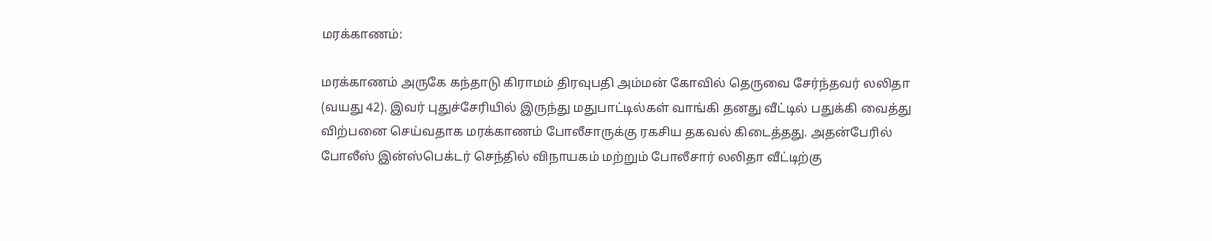மரக்காணம்:

மரக்காணம் அருகே கந்தாடு கிராமம் திரவுபதி அம்மன் கோவில் தெருவை சேர்ந்தவர் லலிதா (வயது 42). இவர் புதுச்சேரியில் இருந்து மதுபாட்டில்கள் வாங்கி தனது வீட்டில் பதுக்கி வைத்து விற்பனை செய்வதாக மரக்காணம் போலீசாருக்கு ரகசிய தகவல் கிடைத்தது. அதன்பேரில் போலீஸ் இன்ஸ்பெக்டர் செந்தில் விநாயகம் மற்றும் போலீசார் லலிதா வீட்டிற்கு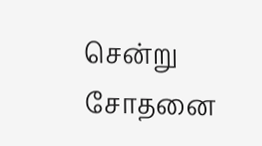சென்று சோதனை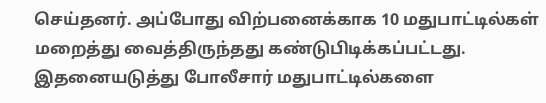செய்தனர். அப்போது விற்பனைக்காக 10 மதுபாட்டில்கள் மறைத்து வைத்திருந்தது கண்டுபிடிக்கப்பட்டது. இதனையடுத்து போலீசார் மதுபாட்டில்களை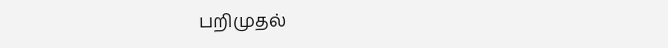பறிமுதல்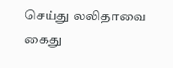செய்து லலிதாவை கைது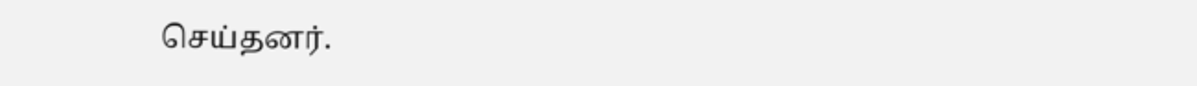செய்தனர்.